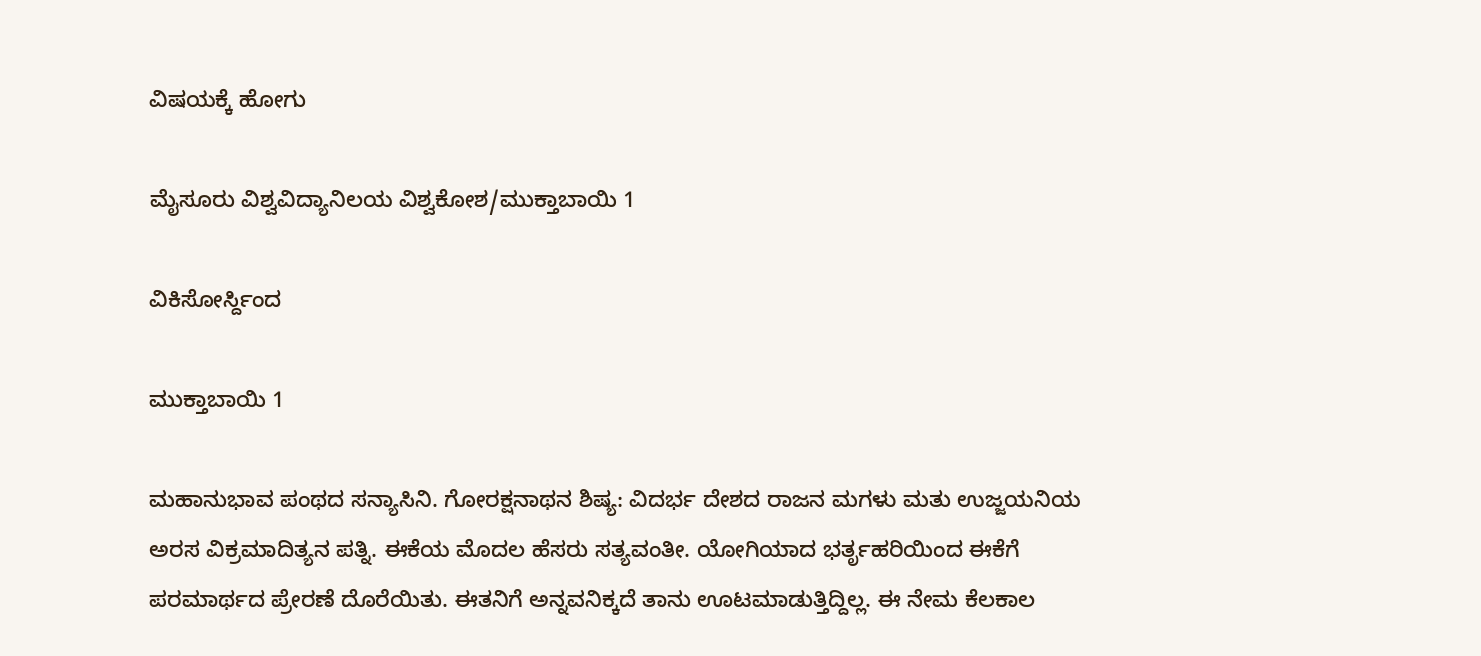ವಿಷಯಕ್ಕೆ ಹೋಗು

ಮೈಸೂರು ವಿಶ್ವವಿದ್ಯಾನಿಲಯ ವಿಶ್ವಕೋಶ/ಮುಕ್ತಾಬಾಯಿ 1

ವಿಕಿಸೋರ್ಸ್ದಿಂದ

ಮುಕ್ತಾಬಾಯಿ 1

ಮಹಾನುಭಾವ ಪಂಥದ ಸನ್ಯಾಸಿನಿ. ಗೋರಕ್ಷನಾಥನ ಶಿಷ್ಯ: ವಿದರ್ಭ ದೇಶದ ರಾಜನ ಮಗಳು ಮತು ಉಜ್ಜಯನಿಯ ಅರಸ ವಿಕ್ರಮಾದಿತ್ಯನ ಪತ್ನಿ. ಈಕೆಯ ಮೊದಲ ಹೆಸರು ಸತ್ಯವಂತೀ. ಯೋಗಿಯಾದ ಭರ್ತೃಹರಿಯಿಂದ ಈಕೆಗೆ ಪರಮಾರ್ಥದ ಪ್ರೇರಣೆ ದೊರೆಯಿತು. ಈತನಿಗೆ ಅನ್ನವನಿಕ್ಕದೆ ತಾನು ಊಟಮಾಡುತ್ತಿದ್ದಿಲ್ಲ. ಈ ನೇಮ ಕೆಲಕಾಲ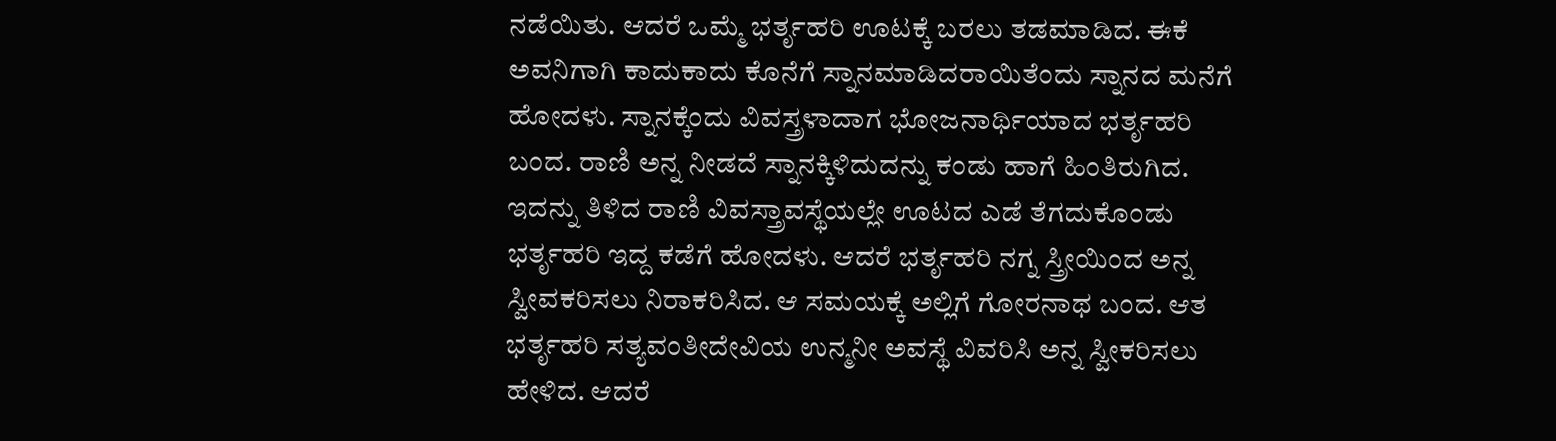ನಡೆಯಿತು. ಆದರೆ ಒಮ್ಮೆ ಭರ್ತೃಹರಿ ಊಟಕ್ಕೆ ಬರಲು ತಡಮಾಡಿದ. ಈಕೆ ಅವನಿಗಾಗಿ ಕಾದುಕಾದು ಕೊನೆಗೆ ಸ್ನಾನಮಾಡಿದರಾಯಿತೆಂದು ಸ್ನಾನದ ಮನೆಗೆ ಹೋದಳು. ಸ್ನಾನಕ್ಕೆಂದು ವಿವಸ್ತ್ರಳಾದಾಗ ಭೋಜನಾರ್ಥಿಯಾದ ಭರ್ತೃಹರಿ ಬಂದ. ರಾಣಿ ಅನ್ನ ನೀಡದೆ ಸ್ನಾನಕ್ಕಿಳಿದುದನ್ನು ಕಂಡು ಹಾಗೆ ಹಿಂತಿರುಗಿದ. ಇದನ್ನು ತಿಳಿದ ರಾಣಿ ವಿವಸ್ತ್ರಾವಸ್ಥೆಯಲ್ಲೇ ಊಟದ ಎಡೆ ತೆಗದುಕೊಂಡು ಭರ್ತೃಹರಿ ಇದ್ದ ಕಡೆಗೆ ಹೋದಳು. ಆದರೆ ಭರ್ತೃಹರಿ ನಗ್ನ ಸ್ತ್ರೀಯಿಂದ ಅನ್ನ ಸ್ವೀವಕರಿಸಲು ನಿರಾಕರಿಸಿದ. ಆ ಸಮಯಕ್ಕೆ ಅಲ್ಲಿಗೆ ಗೋರನಾಥ ಬಂದ. ಆತ ಭರ್ತೃಹರಿ ಸತ್ಯವಂತೀದೇವಿಯ ಉನ್ಮನೀ ಅವಸ್ಥೆ ವಿವರಿಸಿ ಅನ್ನ ಸ್ವೀಕರಿಸಲು ಹೇಳಿದ. ಆದರೆ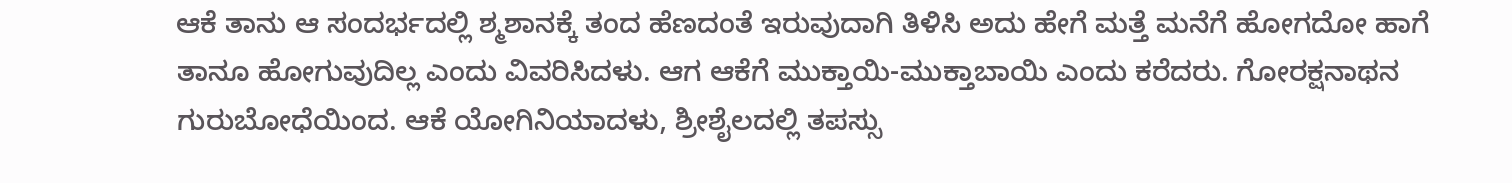ಆಕೆ ತಾನು ಆ ಸಂದರ್ಭದಲ್ಲಿ ಶ್ಮಶಾನಕ್ಕೆ ತಂದ ಹೆಣದಂತೆ ಇರುವುದಾಗಿ ತಿಳಿಸಿ ಅದು ಹೇಗೆ ಮತ್ತೆ ಮನೆಗೆ ಹೋಗದೋ ಹಾಗೆ ತಾನೂ ಹೋಗುವುದಿಲ್ಲ ಎಂದು ವಿವರಿಸಿದಳು. ಆಗ ಆಕೆಗೆ ಮುಕ್ತಾಯಿ-ಮುಕ್ತಾಬಾಯಿ ಎಂದು ಕರೆದರು. ಗೋರಕ್ಷನಾಥನ ಗುರುಬೋಧೆಯಿಂದ. ಆಕೆ ಯೋಗಿನಿಯಾದಳು, ಶ್ರೀಶೈಲದಲ್ಲಿ ತಪಸ್ಸು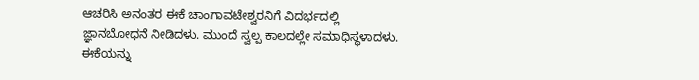ಆಚರಿಸಿ ಅನಂತರ ಈಕೆ ಚಾಂಗಾವಟೇಶ್ವರನಿಗೆ ವಿದರ್ಭದಲ್ಲಿ ಜ್ಞಾನಬೋಧನೆ ನೀಡಿದಳು. ಮುಂದೆ ಸ್ವಲ್ಪ ಕಾಲದಲ್ಲೇ ಸಮಾಧಿಸ್ಥಳಾದಳು. ಈಕೆಯನ್ನು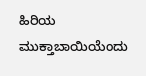ಹಿರಿಯ ಮುಕ್ತಾಬಾಯಿಯೆಂದು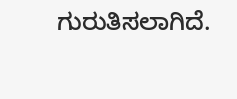ಗುರುತಿಸಲಾಗಿದೆ.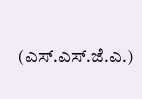(ಎಸ್.ಎಸ್.ಜೆ.ಎ.)